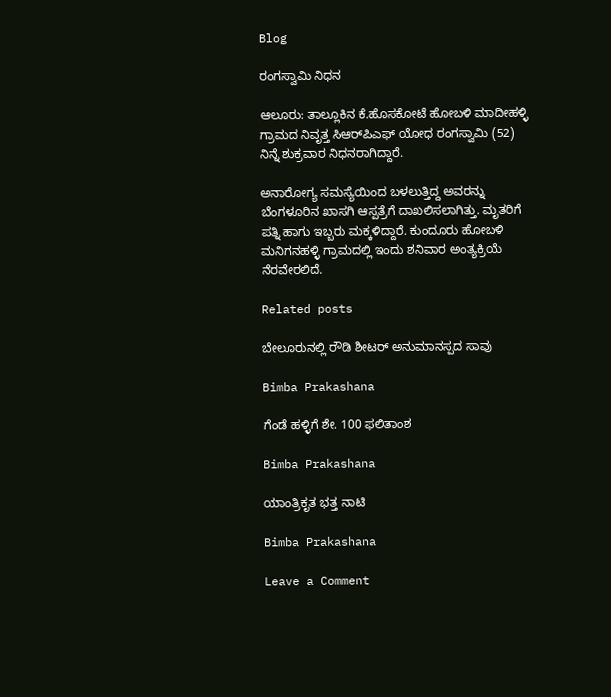Blog

ರಂಗಸ್ವಾಮಿ ನಿಧನ

ಆಲೂರು: ತಾಲ್ಲೂಕಿನ ಕೆ.ಹೊಸಕೋಟೆ ಹೋಬಳಿ ಮಾದೀಹಳ್ಳಿ ಗ್ರಾಮದ ನಿವೃತ್ತ ಸಿಆರ್‌ಪಿಎಫ್ ಯೋಧ ರಂಗಸ್ವಾಮಿ (52) ನಿನ್ನೆ ಶುಕ್ರವಾರ ನಿಧನರಾಗಿದ್ದಾರೆ.

ಅನಾರೋಗ್ಯ ಸಮಸ್ಯೆಯಿಂದ ಬಳಲುತ್ತಿದ್ದ ಅವರನ್ನು ಬೆಂಗಳೂರಿನ ಖಾಸಗಿ ಆಸ್ಪತ್ರೆಗೆ ದಾಖಲಿಸಲಾಗಿತ್ತು. ಮೃತರಿಗೆ ಪತ್ನಿ ಹಾಗು ಇಬ್ಬರು ಮಕ್ಕಳಿದ್ದಾರೆ. ಕುಂದೂರು ಹೋಬಳಿ ಮನಿಗನಹಳ್ಳಿ ಗ್ರಾಮದಲ್ಲಿ ಇಂದು ಶನಿವಾರ ಅಂತ್ಯಕ್ರಿಯೆ ನೆರವೇರಲಿದೆ.

Related posts

ಬೇಲೂರುನಲ್ಲಿ ರೌಡಿ ಶೀಟರ್ ಅನುಮಾನಸ್ಪದ ಸಾವು

Bimba Prakashana

ಗೆಂಡೆ ಹಳ್ಳಿಗೆ ಶೇ. 100 ಫಲಿತಾಂಶ

Bimba Prakashana

ಯಾಂತ್ರಿಕೃತ ಭತ್ತ ನಾಟಿ

Bimba Prakashana

Leave a Comment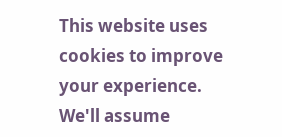This website uses cookies to improve your experience. We'll assume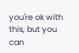you're ok with this, but you can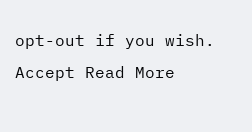opt-out if you wish. Accept Read More